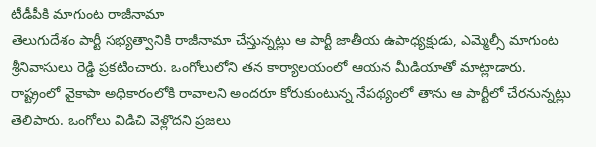టీడీపీకి మాగుంట రాజీనామా
తెలుగుదేశం పార్టీ సభ్యత్వానికి రాజీనామా చేస్తున్నట్లు ఆ పార్టీ జాతీయ ఉపాధ్యక్షుడు, ఎమ్మెల్సీ మాగుంట శ్రీనివాసులు రెడ్డి ప్రకటించారు. ఒంగోలులోని తన కార్యాలయంలో ఆయన మీడియాతో మాట్లాడారు. రాష్ట్రంలో వైకాపా అధికారంలోకి రావాలని అందరూ కోరుకుంటున్న నేపథ్యంలో తాను ఆ పార్టీలో చేరనున్నట్లు తెలిపారు. ఒంగోలు విడిచి వెళ్లొదని ప్రజలు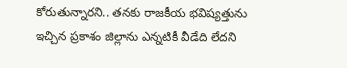కోరుతున్నారని.. తనకు రాజకీయ భవిష్యత్తును ఇచ్చిన ప్రకాశం జిల్లాను ఎన్నటికీ వీడేది లేదని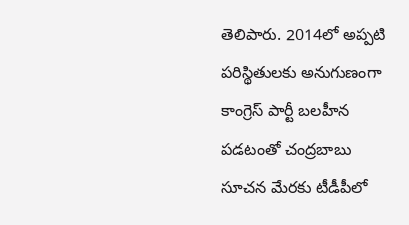తెలిపారు. 2014లో అప్పటి పరిస్థితులకు అనుగుణంగా కాంగ్రెస్ పార్టీ బలహీన పడటంతో చంద్రబాబు సూచన మేరకు టీడీపీలో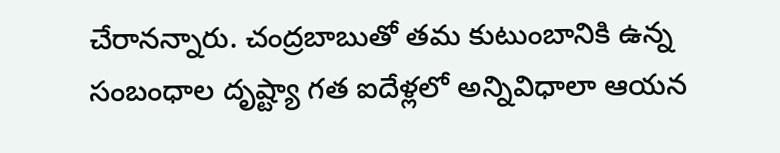చేరానన్నారు. చంద్రబాబుతో తమ కుటుంబానికి ఉన్న సంబంధాల దృష్ట్యా గత ఐదేళ్లలో అన్నివిధాలా ఆయన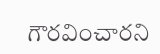గౌరవించారని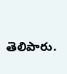తెలిపారు.